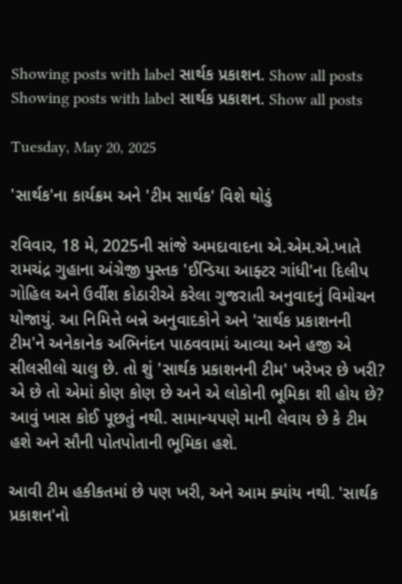Showing posts with label સાર્થક પ્રકાશન. Show all posts
Showing posts with label સાર્થક પ્રકાશન. Show all posts

Tuesday, May 20, 2025

'સાર્થક'ના કાર્યક્રમ અને 'ટીમ સાર્થક' વિશે થોડું

રવિવાર, 18 મે, 2025ની સાંજે અમદાવાદના એ.એમ.એ.ખાતે રામચંદ્ર ગુહાના અંગ્રેજી પુસ્તક 'ઈન્ડિયા આફ્ટર ગાંધી'ના દિલીપ ગોહિલ અને ઉર્વીશ કોઠારીએ કરેલા ગુજરાતી અનુવાદનું વિમોચન યોજાયું. આ નિમિત્તે બન્ને અનુવાદકોને અને 'સાર્થક પ્રકાશનની ટીમ'ને અનેકાનેક અભિનંદન પાઠવવામાં આવ્યા અને હજી એ સીલસીલો ચાલુ છે. તો શું 'સાર્થક પ્રકાશનની ટીમ' ખરેખર છે ખરી? એ છે તો એમાં કોણ કોણ છે અને એ લોકોની ભૂમિકા શી હોય છે? આવું ખાસ કોઈ પૂછતું નથી. સામાન્યપણે માની લેવાય છે કે ટીમ હશે અને સૌની પોતપોતાની ભૂમિકા હશે.

આવી ટીમ હકીકતમાં છે પણ ખરી, અને આમ ક્યાંય નથી. 'સાર્થક પ્રકાશન'નો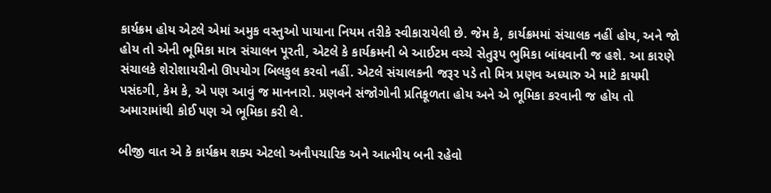કાર્યક્રમ હોય એટલે એમાં અમુક વસ્તુઓ પાયાના નિયમ તરીકે સ્વીકારાયેલી છે. જેમ કે, કાર્યક્રમમાં સંચાલક નહીં હોય, અને જો હોય તો એની ભૂમિકા માત્ર સંચાલન પૂરતી, એટલે કે કાર્યક્રમની બે આઈટમ વચ્ચે સેતુરૂપ ભુમિકા બાંધવાની જ હશે. આ કારણે સંચાલકે શેરોશાયરીનો ઊપયોગ બિલકુલ કરવો નહીં. એટલે સંચાલકની જરૂર પડે તો મિત્ર પ્રણવ અધ્યારુ એ માટે કાયમી પસંદગી, કેમ કે, એ પણ આવું જ માનનારો. પ્રણવને સંજોગોની પ્રતિકૂળતા હોય અને એ ભૂમિકા કરવાની જ હોય તો અમારામાંથી કોઈ પણ એ ભૂમિકા કરી લે.

બીજી વાત એ કે કાર્યક્રમ શક્ય એટલો અનૌપચારિક અને આત્મીય બની રહેવો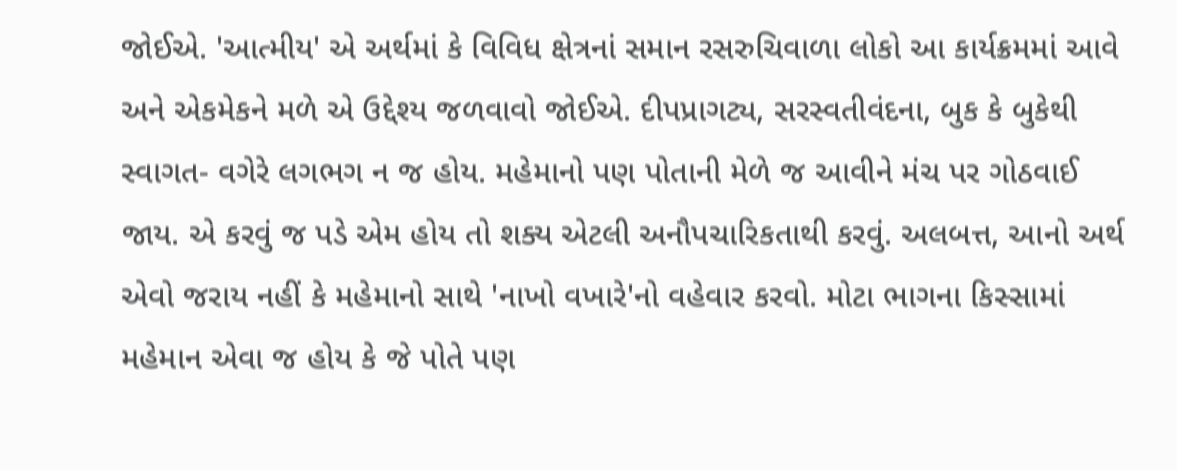જોઈએ. 'આત્મીય' એ અર્થમાં કે વિવિધ ક્ષેત્રનાં સમાન રસરુચિવાળા લોકો આ કાર્યક્રમમાં આવે અને એકમેકને મળે એ ઉદ્દેશ્ય જળવાવો જોઈએ. દીપપ્રાગટ્ય, સરસ્વતીવંદના, બુક કે બુકેથી સ્વાગત- વગેરે લગભગ ન જ હોય. મહેમાનો પણ પોતાની મેળે જ આવીને મંચ પર ગોઠવાઈ જાય. એ કરવું જ પડે એમ હોય તો શક્ય એટલી અનૌપચારિકતાથી કરવું. અલબત્ત, આનો અર્થ એવો જરાય નહીં કે મહેમાનો સાથે 'નાખો વખારે'નો વહેવાર કરવો. મોટા ભાગના કિસ્સામાં મહેમાન એવા જ હોય કે જે પોતે પણ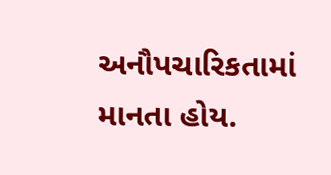અનૌપચારિકતામાં માનતા હોય.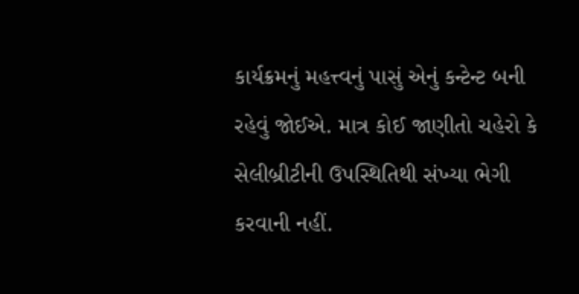કાર્યક્રમનું મહત્ત્વનું પાસું એનું કન્ટેન્ટ બની રહેવું જોઈએ. માત્ર કોઈ જાણીતો ચહેરો કે સેલીબ્રીટીની ઉપસ્થિતિથી સંખ્યા ભેગી કરવાની નહીં.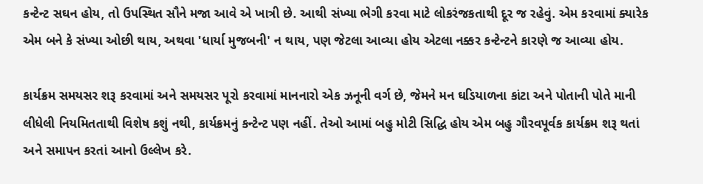કન્ટેન્ટ સઘન હોય, તો ઉપસ્થિત સૌને મજા આવે એ ખાત્રી છે. આથી સંખ્યા ભેગી કરવા માટે લોકરંજકતાથી દૂર જ રહેવું. એમ કરવામાં ક્યારેક એમ બને કે સંખ્યા ઓછી થાય, અથવા 'ધાર્યા મુજબની' ન થાય, પણ જેટલા આવ્યા હોય એટલા નક્કર કન્ટેન્ટને કારણે જ આવ્યા હોય.

કાર્યક્રમ સમયસર શરૂ કરવામાં અને સમયસર પૂરો કરવામાં માનનારો એક ઝનૂની વર્ગ છે, જેમને મન ઘડિયાળના કાંટા અને પોતાની પોતે માની લીધેલી નિયમિતતાથી વિશેષ કશું નથી, કાર્યક્રમનું કન્ટેન્ટ પણ નહીં. તેઓ આમાં બહુ મોટી સિદ્ધિ હોય એમ બહુ ગૌરવપૂર્વક કાર્યક્રમ શરૂ થતાં અને સમાપન કરતાં આનો ઉલ્લેખ કરે.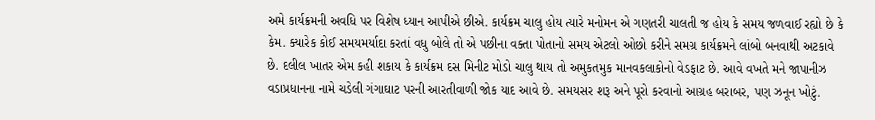અમે કાર્યક્રમની અવધિ પર વિશેષ ધ્યાન આપીએ છીએ. કાર્યક્રમ ચાલુ હોય ત્યારે મનોમન એ ગણતરી ચાલતી જ હોય કે સમય જળવાઈ રહ્યો છે કે કેમ. ક્યારેક કોઈ સમયમર્યાદા કરતાં વધુ બોલે તો એ પછીના વક્તા પોતાનો સમય એટલો ઓછો કરીને સમગ્ર કાર્યક્રમને લાંબો બનવાથી અટકાવે છે. દલીલ ખાતર એમ કહી શકાય કે કાર્યક્રમ દસ મિનીટ મોડો ચાલુ થાય તો અમુકતમુક માનવકલાકોનો વેડફાટ છે. આવે વખતે મને જાપાનીઝ વડાપ્રધાનના નામે ચડેલી ગંગાઘાટ પરની આરતીવાળી જોક યાદ આવે છે. સમયસર શરૂ અને પૂરો કરવાનો આગ્રહ બરાબર, પણ ઝનૂન ખોટું.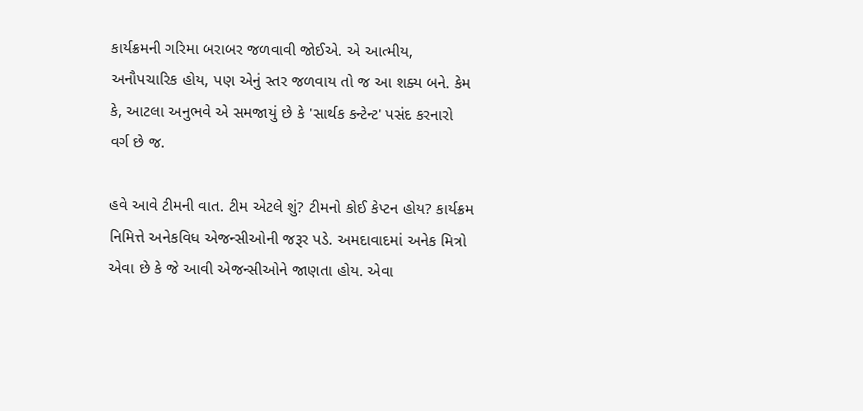કાર્યક્રમની ગરિમા બરાબર જળવાવી જોઈએ. એ આત્મીય, અનૌપચારિક હોય, પણ એનું સ્તર જળવાય તો જ આ શક્ય બને. કેમ કે, આટલા અનુભવે એ સમજાયું છે કે 'સાર્થક કન્ટેન્ટ' પસંદ કરનારો વર્ગ છે જ.

હવે આવે ટીમની વાત. ટીમ એટલે શું? ટીમનો કોઈ કેપ્ટન હોય? કાર્યક્રમ નિમિત્તે અનેકવિધ એજન્સીઓની જરૂર પડે. અમદાવાદમાં અનેક મિત્રો એવા છે કે જે આવી એજન્સીઓને જાણતા હોય. એવા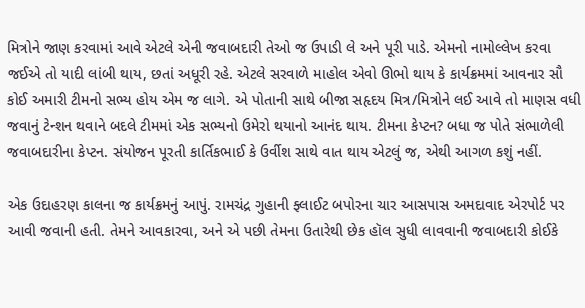મિત્રોને જાણ કરવામાં આવે એટલે એની જવાબદારી તેઓ જ ઉપાડી લે અને પૂરી પાડે. એમનો નામોલ્લેખ કરવા જઈએ તો યાદી લાંબી થાય, છતાં અધૂરી રહે. એટલે સરવાળે માહોલ એવો ઊભો થાય કે કાર્યક્રમમાં આવનાર સૌ કોઈ અમારી ટીમનો સભ્ય હોય એમ જ લાગે. એ પોતાની સાથે બીજા સહૃદય મિત્ર/મિત્રોને લઈ આવે તો માણસ વધી જવાનું ટેન્શન થવાને બદલે ટીમમાં એક સભ્યનો ઉમેરો થયાનો આનંદ થાય. ટીમના કેપ્ટન? બધા જ પોતે સંભાળેલી જવાબદારીના કેપ્ટન. સંયોજન પૂરતી કાર્તિકભાઈ કે ઉર્વીશ સાથે વાત થાય એટલું જ, એથી આગળ કશું નહીં.

એક ઉદાહરણ કાલના જ કાર્યક્રમનું આપું. રામચંદ્ર ગુહાની ફ્લાઈટ બપોરના ચાર આસપાસ અમદાવાદ એરપોર્ટ પર આવી જવાની હતી. તેમને આવકારવા, અને એ પછી તેમના ઉતારેથી છેક હૉલ સુધી લાવવાની જવાબદારી કોઈકે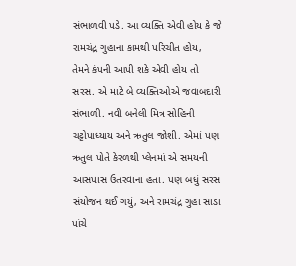સંભાળવી પડે. આ વ્યક્તિ એવી હોય કે જે રામચંદ્ર ગુહાના કામથી પરિચીત હોય, તેમને કંપની આપી શકે એવી હોય તો સરસ. એ માટે બે વ્યક્તિઓએ જવાબદારી સંભાળી. નવી બનેલી મિત્ર સોહિની ચટ્ટોપાધ્યાય અને ઋતુલ જોશી. એમાં પણ ઋતુલ પોતે કેરળથી પ્લેનમાં એ સમયની આસપાસ ઉતરવાના હતા. પણ બધું સરસ સંયોજન થઈ ગયું, અને રામચંદ્ર ગુહા સાડા પાંચે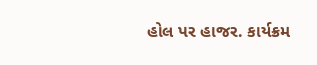હોલ પર હાજર. કાર્યક્રમ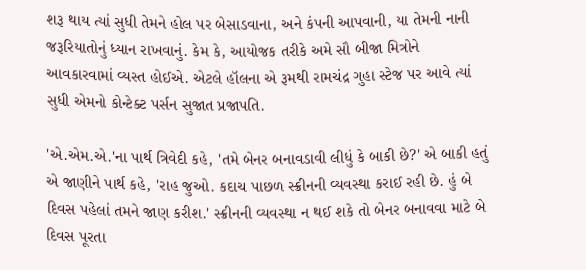શરૂ થાય ત્યાં સુધી તેમને હોલ પર બેસાડવાના, અને કંપની આપવાની, યા તેમની નાની જરૂરિયાતોનું ધ્યાન રાખવાનું. કેમ કે, આયોજક તરીકે અમે સૌ બીજા મિત્રોને આવકારવામાં વ્યસ્ત હોઈએ. એટલે હૉલના એ રૂમથી રામચંદ્ર ગુહા સ્ટેજ પર આવે ત્યાં સુધી એમનો કોન્ટેક્ટ પર્સન સુજાત પ્રજાપતિ.

'એ.એમ.એ.'ના પાર્થ ત્રિવેદી કહે, 'તમે બેનર બનાવડાવી લીધું કે બાકી છે?' એ બાકી હતું એ જાણીને પાર્થ કહે, 'રાહ જુઓ. કદાચ પાછળ સ્ક્રીનની વ્યવસ્થા કરાઈ રહી છે. હું બે દિવસ પહેલાં તમને જાણ કરીશ.' સ્ક્રીનની વ્યવસ્થા ન થઈ શકે તો બેનર બનાવવા માટે બે દિવસ પૂરતા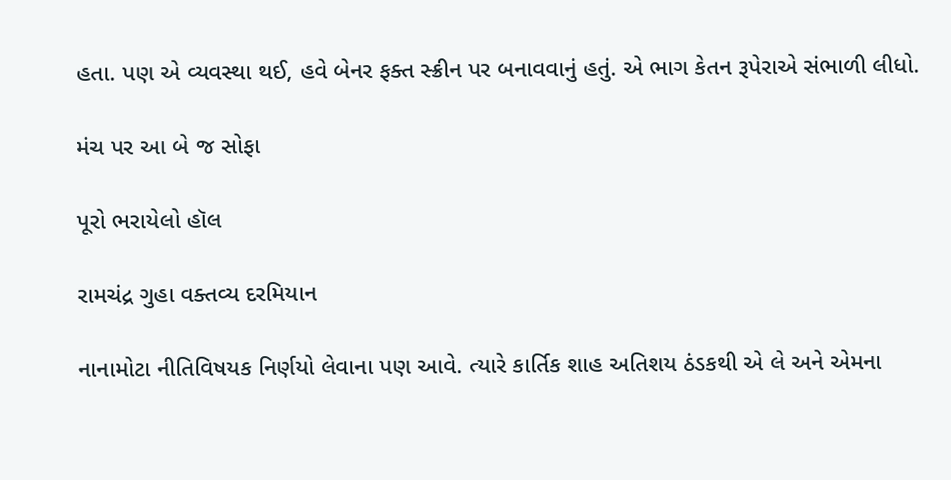હતા. પણ એ વ્યવસ્થા થઈ, હવે બેનર ફક્ત સ્ક્રીન પર બનાવવાનું હતું. એ ભાગ કેતન રૂપેરાએ સંભાળી લીધો.

મંચ પર આ બે જ સોફા

પૂરો ભરાયેલો હૉલ

રામચંદ્ર ગુહા વક્તવ્ય દરમિયાન

નાનામોટા નીતિવિષયક નિર્ણયો લેવાના પણ આવે. ત્યારે કાર્તિક શાહ અતિશય ઠંડકથી એ લે અને એમના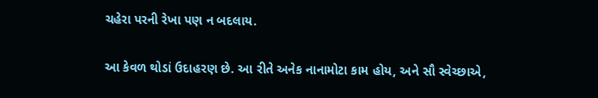ચહેરા પરની રેખા પણ ન બદલાય.

આ કેવળ થોડાં ઉદાહરણ છે. આ રીતે અનેક નાનામોટા કામ હોય, અને સૌ સ્વેચ્છાએ,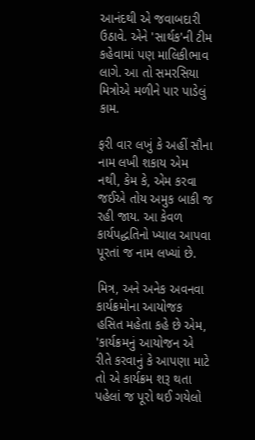આનંદથી એ જવાબદારી ઉઠાવે. એને 'સાર્થક'ની ટીમ કહેવામાં પણ માલિકીભાવ લાગે. આ તો સમરસિયા મિત્રોએ મળીને પાર પાડેલું કામ.

ફરી વાર લખું કે અહીં સૌના નામ લખી શકાય એમ નથી, કેમ કે, એમ કરવા જઈએ તોય અમુક બાકી જ રહી જાય. આ કેવળ કાર્યપદ્ધતિનો ખ્યાલ આપવા પૂરતાં જ નામ લખ્યાં છે.

મિત્ર, અને અનેક અવનવા કાર્યક્રમોના આયોજક હસિત મહેતા કહે છે એમ, 'કાર્યક્રમનું આયોજન એ રીતે કરવાનું કે આપણા માટે તો એ કાર્યક્રમ શરૂ થતા પહેલાં જ પૂરો થઈ ગયેલો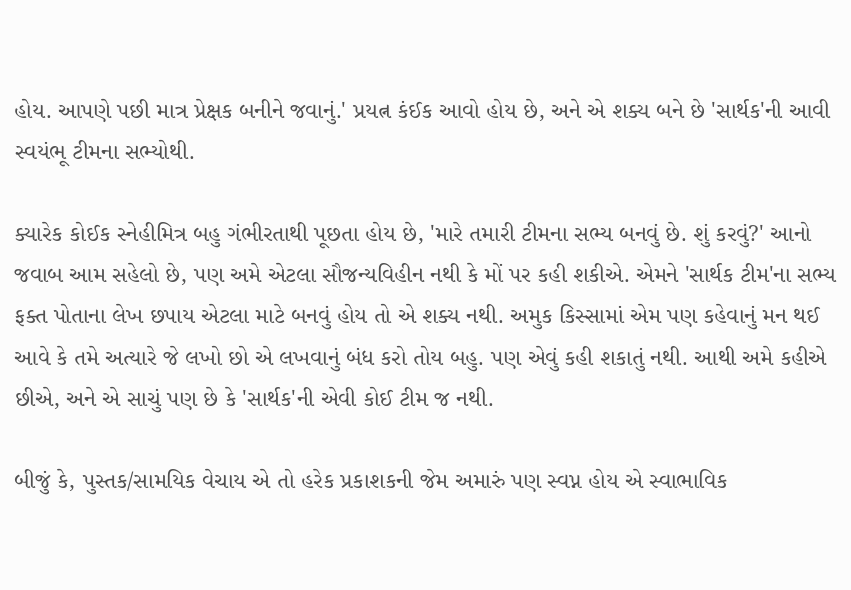હોય. આપણે પછી માત્ર પ્રેક્ષક બનીને જવાનું.' પ્રયત્ન કંઈક આવો હોય છે, અને એ શક્ય બને છે 'સાર્થક'ની આવી સ્વયંભૂ ટીમના સભ્યોથી.

ક્યારેક કોઈક સ્નેહીમિત્ર બહુ ગંભીરતાથી પૂછતા હોય છે, 'મારે તમારી ટીમના સભ્ય બનવું છે. શું કરવું?' આનો જવાબ આમ સહેલો છે, પણ અમે એટલા સૌજન્યવિહીન નથી કે મોં પર કહી શકીએ. એમને 'સાર્થક ટીમ'ના સભ્ય ફક્ત પોતાના લેખ છપાય એટલા માટે બનવું હોય તો એ શક્ય નથી. અમુક કિસ્સામાં એમ પણ કહેવાનું મન થઈ આવે કે તમે અત્યારે જે લખો છો એ લખવાનું બંધ કરો તોય બહુ. પણ એવું કહી શકાતું નથી. આથી અમે કહીએ છીએ, અને એ સાચું પણ છે કે 'સાર્થક'ની એવી કોઈ ટીમ જ નથી.

બીજું કે, પુસ્તક/સામયિક વેચાય એ તો હરેક પ્રકાશકની જેમ અમારું પણ સ્વપ્ન હોય એ સ્વાભાવિક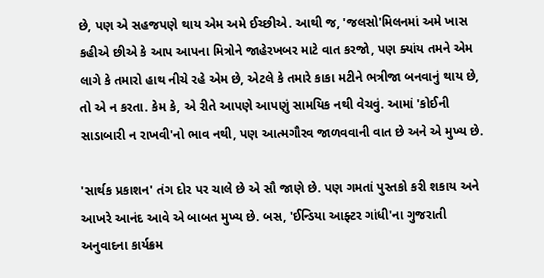છે, પણ એ સહજપણે થાય એમ અમે ઈચ્છીએ. આથી જ, 'જલસો'મિલનમાં અમે ખાસ કહીએ છીએ કે આપ આપના મિત્રોને જાહેરખબર માટે વાત કરજો, પણ ક્યાંય તમને એમ લાગે કે તમારો હાથ નીચે રહે એમ છે, એટલે કે તમારે કાકા મટીને ભત્રીજા બનવાનું થાય છે, તો એ ન કરતા. કેમ કે, એ રીતે આપણે આપણું સામયિક નથી વેચવું. આમાં 'કોઈની સાડાબારી ન રાખવી'નો ભાવ નથી, પણ આત્મગૌરવ જાળવવાની વાત છે અને એ મુખ્ય છે.

'સાર્થક પ્રકાશન' તંગ દોર પર ચાલે છે એ સૌ જાણે છે. પણ ગમતાં પુસ્તકો કરી શકાય અને આખરે આનંદ આવે એ બાબત મુખ્ય છે. બસ, 'ઈન્ડિયા આફ્ટર ગાંધી'ના ગુજરાતી અનુવાદના કાર્યક્રમ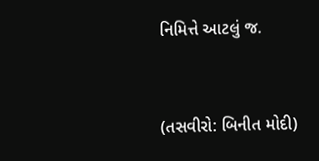નિમિત્તે આટલું જ.


(તસવીરો: બિનીત મોદી)